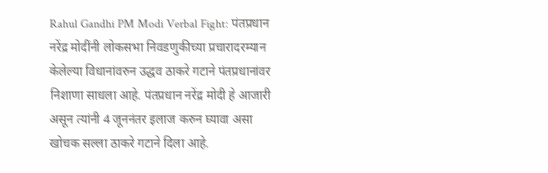Rahul Gandhi PM Modi Verbal Fight: पंतप्रधान नरेंद्र मोदींनी लोकसभा निवडणुकीच्या प्रचारादरम्यान केलेल्या विधानांवरुन उद्धव ठाकरे गटाने पंतप्रधानांवर निशाणा साधला आहे. पंतप्रधान नरेंद्र मोदी हे आजारी असून त्यांनी 4 जूननंतर इलाज करुन घ्यावा असा खोचक सल्ला ठाकरे गटाने दिला आहे.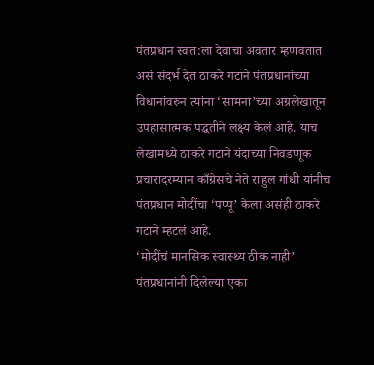पंतप्रधान स्वत:ला देवाचा अवतार म्हणवतात असं संदर्भ देत ठाकरे गटाने पंतप्रधानांच्या विधानांवरुन त्यांना ‘सामना’च्या अग्रलेखातून उपहासात्मक पद्धतीने लक्ष्य केलं आहे. याच लेखामध्ये ठाकरे गटाने यंदाच्या निवडणूक प्रचारादरम्यान काँग्रेसचे नेते राहुल गांधी यांनीच पंतप्रधान मोदींचा ‘पप्पू’ केला असंही ठाकरे गटाने म्हटलं आहे.
‘मोदींचं मानसिक स्वास्थ्य ठीक नाही’
पंतप्रधानांनी दिलेल्या एका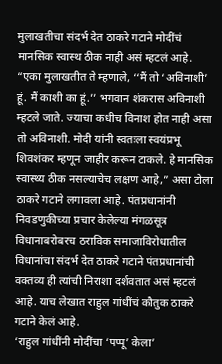मुलाखतीचा संदर्भ देत ठाकरे गटाने मोदींचं मानसिक स्वास्थ ठीक नाही असं म्हटलं आहे. “एका मुलाखतीत ते म्हणाले, ‘‘मैं तो ‘अविनाशी’ हूं. मैं काशी का हूं.’’ भगवान शंकरास अविनाशी म्हटले जाते. ज्याचा कधीच विनाश होत नाही असा तो अविनाशी. मोदी यांनी स्वतःला स्वयंप्रभू शिवशंकर म्हणून जाहीर करून टाकले. हे मानसिक स्वास्थ्य ठीक नसल्याचेच लक्षण आहे,” असा टोला ठाकरे गटाने लगावला आहे. पंतप्रधानांनी निवडणुकीच्या प्रचार केलेल्या मंगळसूत्र विधानाबरोबरच ठराविक समाजाविरोधातील विधानांचा संदर्भ देत ठाकरे गटाने पंतप्रधानांची वक्तव्य ही त्यांची निराशा दर्शवतात असं म्हटलं आहे. याच लेखात राहुल गांधींचं कौतुक ठाकरे गटाने केलं आहे.
‘राहुल गांधींनी मोदींचा ‘पप्पू’ केला’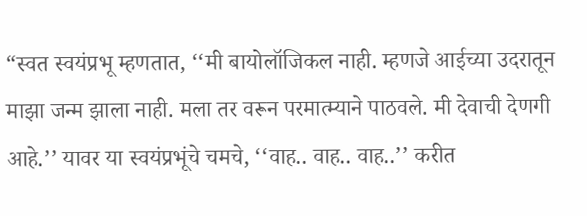“स्वत स्वयंप्रभू म्हणतात, ‘‘मी बायोलॉजिकल नाही. म्हणजे आईच्या उदरातून माझा जन्म झाला नाही. मला तर वरून परमात्म्याने पाठवले. मी देवाची देणगी आहे.’’ यावर या स्वयंप्रभूंचे चमचे, ‘‘वाह.. वाह.. वाह..’’ करीत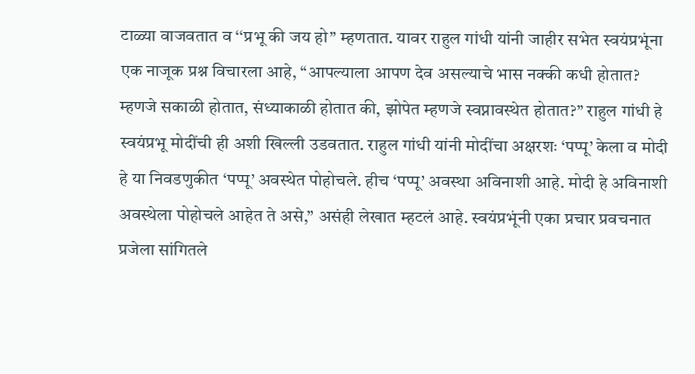टाळ्या वाजवतात व ‘‘प्रभू की जय हो’’ म्हणतात. यावर राहुल गांधी यांनी जाहीर सभेत स्वयंप्रभूंना एक नाजूक प्रश्न विचारला आहे, ‘‘आपल्याला आपण देव असल्याचे भास नक्की कधी होतात? म्हणजे सकाळी होतात, संध्याकाळी होतात की, झोपेत म्हणजे स्वप्नावस्थेत होतात?’’ राहुल गांधी हे स्वयंप्रभू मोदींची ही अशी खिल्ली उडवतात. राहुल गांधी यांनी मोदींचा अक्षरशः ‘पप्पू’ केला व मोदी हे या निवडणुकीत ‘पप्पू’ अवस्थेत पोहोचले. हीच ‘पप्पू’ अवस्था अविनाशी आहे. मोदी हे अविनाशी अवस्थेला पोहोचले आहेत ते असे,” असंही लेखात म्हटलं आहे. स्वयंप्रभूंनी एका प्रचार प्रवचनात प्रजेला सांगितले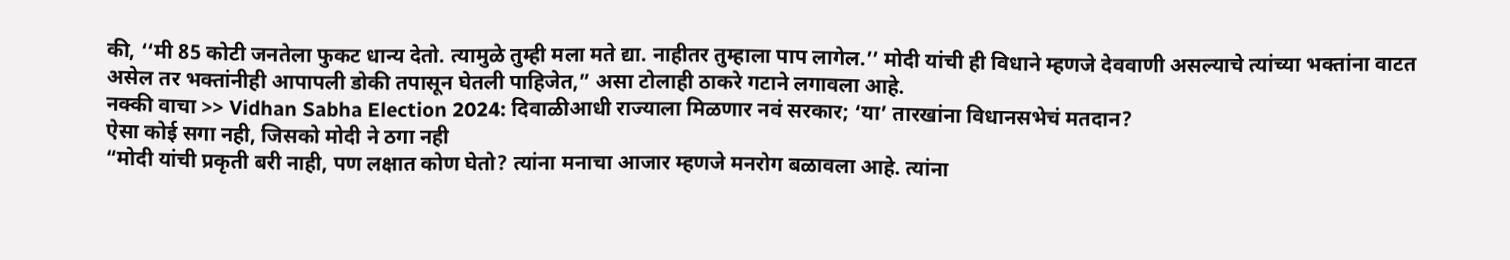की, ‘‘मी 85 कोटी जनतेला फुकट धान्य देतो. त्यामुळे तुम्ही मला मते द्या. नाहीतर तुम्हाला पाप लागेल.’’ मोदी यांची ही विधाने म्हणजे देववाणी असल्याचे त्यांच्या भक्तांना वाटत असेल तर भक्तांनीही आपापली डोकी तपासून घेतली पाहिजेत,” असा टोलाही ठाकरे गटाने लगावला आहे.
नक्की वाचा >> Vidhan Sabha Election 2024: दिवाळीआधी राज्याला मिळणार नवं सरकार; ‘या’ तारखांना विधानसभेचं मतदान?
ऐसा कोई सगा नही, जिसको मोदी ने ठगा नही
“मोदी यांची प्रकृती बरी नाही, पण लक्षात कोण घेतो? त्यांना मनाचा आजार म्हणजे मनरोग बळावला आहे. त्यांना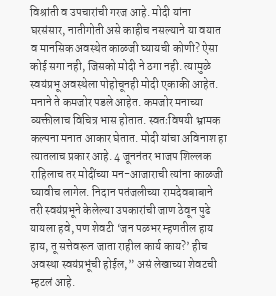विश्रांती व उपचारांची गरज आहे. मोदी यांना घरसंसार, नातीगोती असे काहीच नसल्याने या वयात व मानसिक अवस्थेत काळजी घ्यायची कोणी? ऐसा कोई सगा नही, जिसको मोदी ने ठगा नही. त्यामुळे स्वयंप्रभू अवस्थेला पोहोचूनही मोदी एकाकी आहेत. मनाने ते कमजोर पडले आहेत. कमजोर मनाच्या व्यक्तीलाच विचित्र भास होतात. स्वतःविषयी भ्रामक कल्पना मनात आकार घेतात. मोदी यांचा अविनाश हा त्यातलाच प्रकार आहे. 4 जूननंतर भाजप शिल्लक राहिलाच तर मोदींच्या मन-आजाराची त्यांना काळजी घ्यावीच लागेल. निदान पतंजलीच्या रामदेवबाबाने तरी स्वयंप्रभूने केलेल्या उपकारांची जाण ठेवून पुढे यायला हवे, पण शेवटी ‘जन पळभर म्हणतील हाय हाय, तू सत्तेवरून जाता राहील कार्य काय?’ हीच अवस्था स्वयंप्रभूंची होईल,” असं लेखाच्या शेवटची म्हटलं आहे.